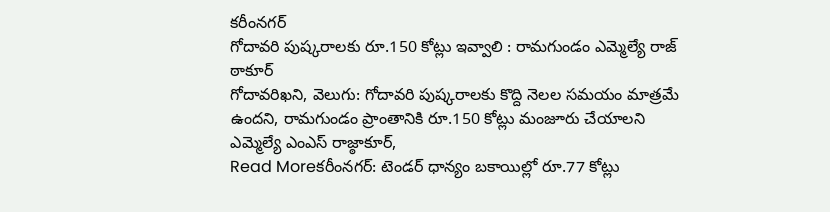కరీంనగర్
గోదావరి పుష్కరాలకు రూ.150 కోట్లు ఇవ్వాలి : రామగుండం ఎమ్మెల్యే రాజ్ ఠాకూర్
గోదావరిఖని, వెలుగు: గోదావరి పుష్కరాలకు కొద్ది నెలల సమయం మాత్రమే ఉందని, రామగుండం ప్రాంతానికి రూ.150 కోట్లు మంజూరు చేయాలని ఎమ్మెల్యే ఎంఎస్ రాజ్ఠాకూర్,
Read Moreకరీంనగర్: టెండర్ ధాన్యం బకాయిల్లో రూ.77 కోట్లు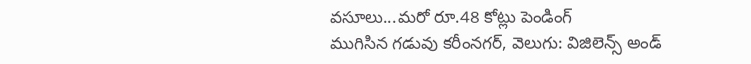వసూలు...మరో రూ.48 కోట్లు పెండింగ్
ముగిసిన గడువు కరీంనగర్, వెలుగు: విజిలెన్స్ అండ్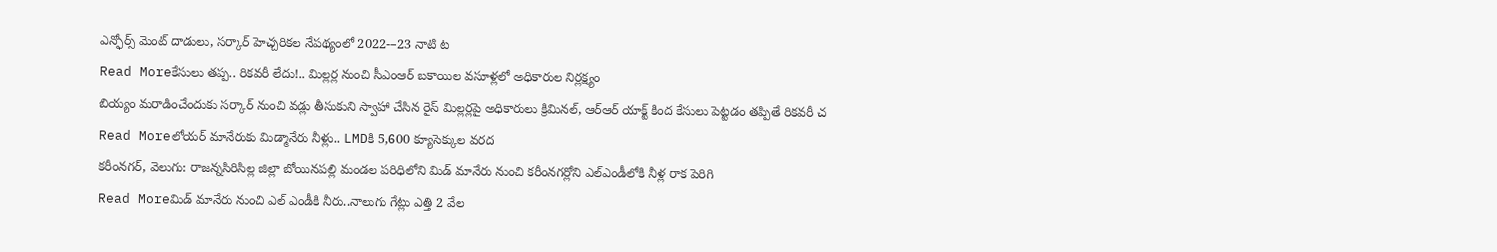ఎన్ఫోర్స్ మెంట్ దాడులు, సర్కార్ హెచ్చరికల నేపథ్యంలో 2022-–23 నాటి ట
Read Moreకేసులు తప్ప.. రికవరీ లేదు!.. మిల్లర్ల నుంచి సీఎంఆర్ బకాయిల వసూళ్లలో అధికారుల నిర్లక్ష్యం
బియ్యం మరాడించేందుకు సర్కార్ నుంచి వడ్లు తీసుకుని స్వాహా చేసిన రైస్ మిల్లర్లపై అధికారులు క్రిమినల్, ఆర్ఆర్ యాక్ట్ కింద కేసులు పెట్టడం తప్పితే రికవరీ చ
Read Moreలోయర్ మానేరుకు మిడ్మానేరు నీళ్లు.. LMDకి 5,600 క్యూసెక్కుల వరద
కరీంనగర్, వెలుగు: రాజన్నసిరిసిల్ల జిల్లా బోయినపల్లి మండల పరిధిలోని మిడ్ మానేరు నుంచి కరీంనగర్లోని ఎల్ఎండీలోకి నీళ్ల రాక పెరిగి
Read Moreమిడ్ మానేరు నుంచి ఎల్ ఎండీకి నీరు..నాలుగు గేట్లు ఎత్తి 2 వేల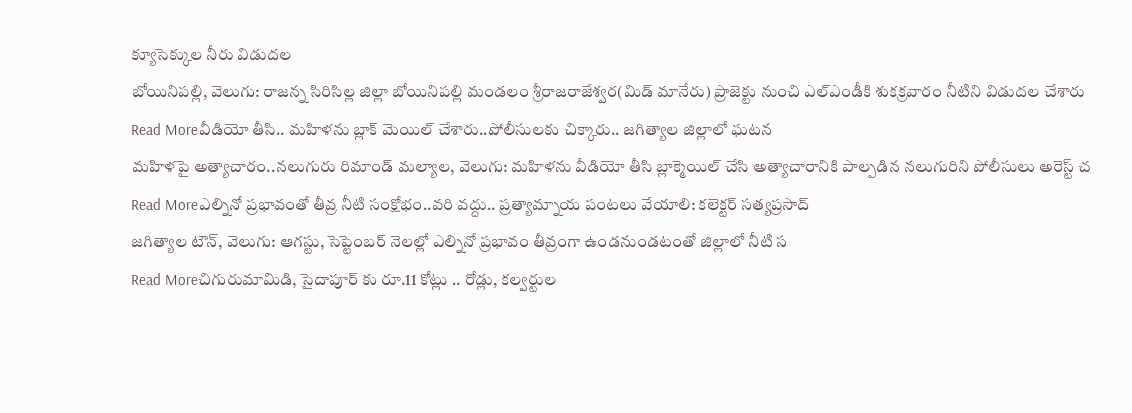క్యూసెక్కుల నీరు విడుదల
బోయినిపల్లి, వెలుగు: రాజన్న సిరిసిల్ల జిల్లా బోయినిపల్లి మండలం శ్రీరాజరాజేశ్వర(మిడ్ మానేరు) ప్రాజెక్టు నుంచి ఎల్ఎండీకి శుకక్రవారం నీటిని విడుదల చేశారు
Read Moreవీడియో తీసి.. మహిళను బ్లాక్ మెయిల్ చేశారు..పోలీసులకు చిక్కారు.. జగిత్యాల జిల్లాలో ఘటన
మహిళపై అత్యాచారం..నలుగురు రిమాండ్ మల్యాల, వెలుగు: మహిళను వీడియో తీసి బ్లాక్మెయిల్ చేసి అత్యాచారానికి పాల్పడిన నలుగురిని పోలీసులు అరెస్ట్ చ
Read Moreఎల్నినో ప్రభావంతో తీవ్ర నీటి సంక్షోభం..వరి వద్దు.. ప్రత్యామ్నాయ పంటలు వేయాలి: కలెక్టర్ సత్యప్రసాద్
జగిత్యాల టౌన్, వెలుగు: ఆగస్టు, సెప్టెంబర్ నెలల్లో ఎల్నినో ప్రభావం తీవ్రంగా ఉండనుండటంతో జిల్లాలో నీటి స
Read Moreచిగురుమామిడి, సైదాపూర్ కు రూ.11 కోట్లు .. రోడ్లు, కల్వర్టుల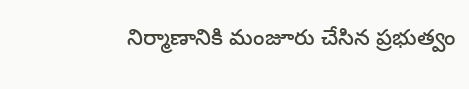నిర్మాణానికి మంజూరు చేసిన ప్రభుత్వం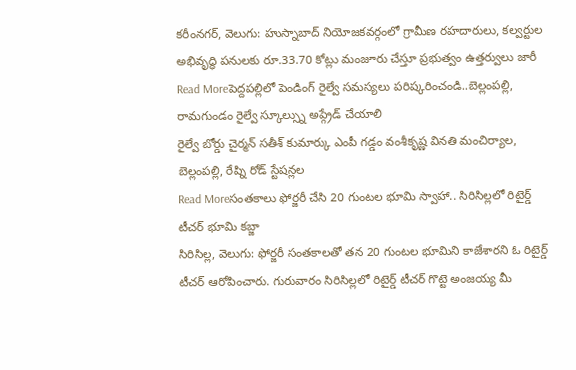కరీంనగర్, వెలుగు: హుస్నాబాద్ నియోజకవర్గంలో గ్రామీణ రహదారులు, కల్వర్టుల అభివృద్ధి పనులకు రూ.33.70 కోట్లు మంజూరు చేస్తూ ప్రభుత్వం ఉత్తర్వులు జారీ
Read Moreపెద్దపల్లిలో పెండింగ్ రైల్వే సమస్యలు పరిష్కరించండి..బెల్లంపల్లి, రామగుండం రైల్వే స్కూల్స్ను అప్గ్రేడ్ చేయాలి
రైల్వే బోర్డు చైర్మన్ సతీశ్ కుమార్కు ఎంపీ గడ్డం వంశీకృష్ణ వినతి మంచిర్యాల, బెల్లంపల్లి, రేష్ని రోడ్ స్టేషన్లల
Read Moreసంతకాలు ఫోర్జరీ చేసి 20 గుంటల భూమి స్వాహా.. సిరిసిల్లలో రిటైర్డ్ టీచర్ భూమి కబ్జా
సిరిసిల్ల, వెలుగు: ఫోర్జరీ సంతకాలతో తన 20 గుంటల భూమిని కాజేశారని ఓ రిటైర్డ్ టీచర్ ఆరోపించారు. గురువారం సిరిసిల్లలో రిటైర్డ్ టీచర్ గొట్టె అంజయ్య మీ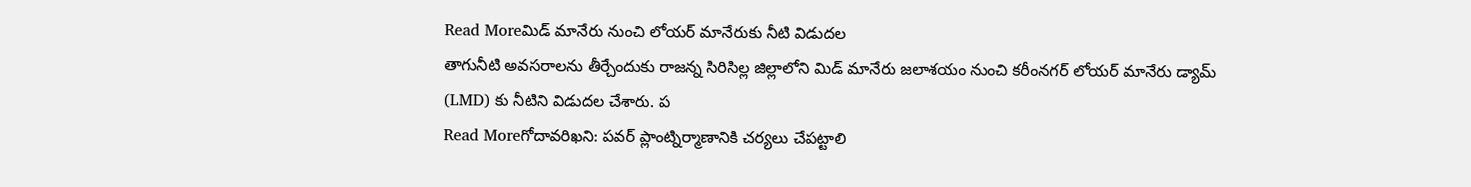Read Moreమిడ్ మానేరు నుంచి లోయర్ మానేరుకు నీటి విడుదల
తాగునీటి అవసరాలను తీర్చేందుకు రాజన్న సిరిసిల్ల జిల్లాలోని మిడ్ మానేరు జలాశయం నుంచి కరీంనగర్ లోయర్ మానేరు డ్యామ్ (LMD) కు నీటిని విడుదల చేశారు. ప
Read Moreగోదావరిఖని: పవర్ ప్లాంట్నిర్మాణానికి చర్యలు చేపట్టాలి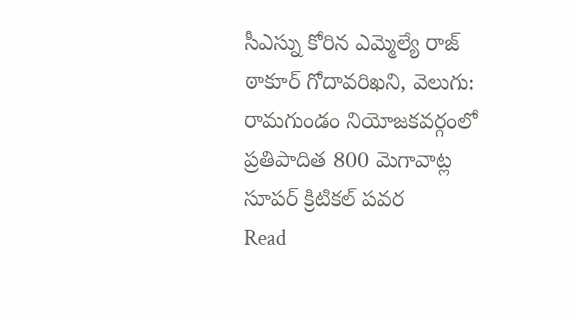సీఎస్ను కోరిన ఎమ్మెల్యే రాజ్ ఠాకూర్ గోదావరిఖని, వెలుగు: రామగుండం నియోజకవర్గంలో ప్రతిపాదిత 800 మెగావాట్ల సూపర్ క్రిటికల్ పవర
Read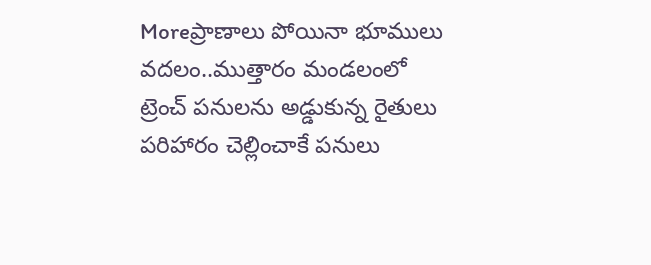Moreప్రాణాలు పోయినా భూములు వదలం..ముత్తారం మండలంలో ట్రెంచ్ పనులను అడ్డుకున్న రైతులు
పరిహారం చెల్లించాకే పనులు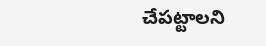చేపట్టాలని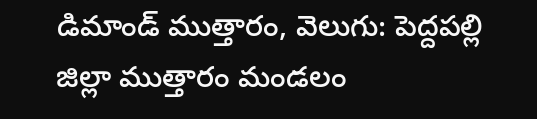డిమాండ్ ముత్తారం, వెలుగు: పెద్దపల్లి జిల్లా ముత్తారం మండలం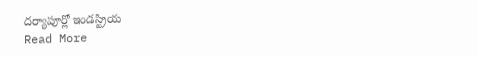దర్యాపూర్లో ఇండస్ట్రియ
Read More